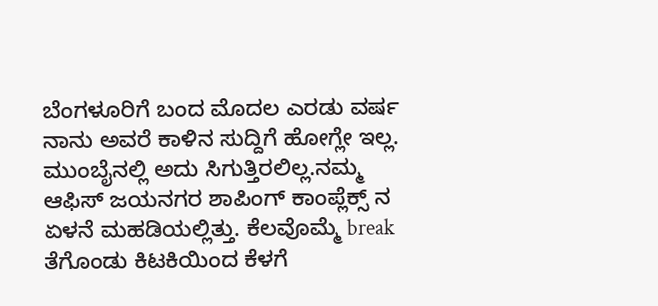ಬೆಂಗಳೂರಿಗೆ ಬಂದ ಮೊದಲ ಎರಡು ವರ್ಷ ನಾನು ಅವರೆ ಕಾಳಿನ ಸುದ್ದಿಗೆ ಹೋಗ್ಲೇ ಇಲ್ಲ. ಮುಂಬೈನಲ್ಲಿ ಅದು ಸಿಗುತ್ತಿರಲಿಲ್ಲ.ನಮ್ಮ ಆಫಿಸ್ ಜಯನಗರ ಶಾಪಿಂಗ್ ಕಾಂಪ್ಲೆಕ್ಸ್ ನ ಏಳನೆ ಮಹಡಿಯಲ್ಲಿತ್ತು. ಕೆಲವೊಮ್ಮೆ break ತೆಗೊಂಡು ಕಿಟಕಿಯಿಂದ ಕೆಳಗೆ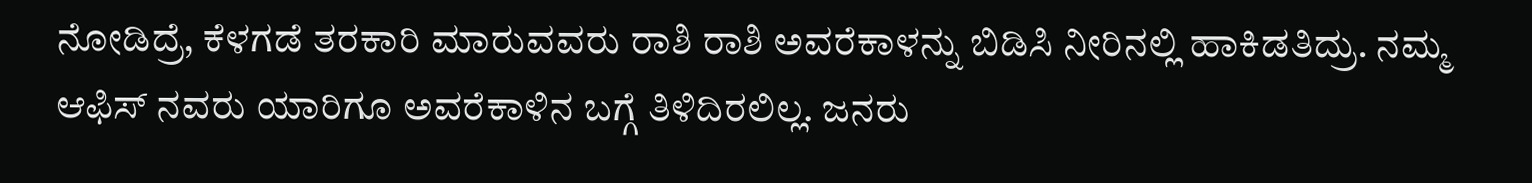ನೋಡಿದ್ರೆ, ಕೆಳಗಡೆ ತರಕಾರಿ ಮಾರುವವರು ರಾಶಿ ರಾಶಿ ಅವರೆಕಾಳನ್ನು ಬಿಡಿಸಿ ನೀರಿನಲ್ಲಿ ಹಾಕಿಡತಿದ್ರು. ನಮ್ಮ ಆಫಿಸ್ ನವರು ಯಾರಿಗೂ ಅವರೆಕಾಳಿನ ಬಗ್ಗೆ ತಿಳಿದಿರಲಿಲ್ಲ. ಜನರು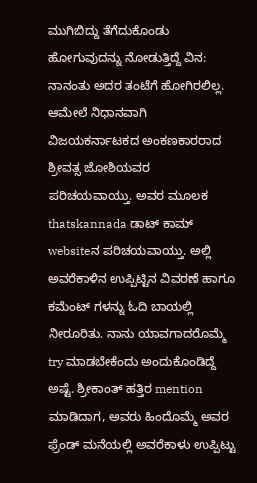ಮುಗಿಬಿದ್ದು ತೆಗೆದುಕೊಂಡು ಹೋಗುವುದನ್ನು ನೋಡುತ್ತಿದ್ದೆ ವಿನ: ನಾನಂತು ಅದರ ತಂಟೆಗೆ ಹೋಗಿರಲಿಲ್ಲ. ಆಮೇಲೆ ನಿಧಾನವಾಗಿ ವಿಜಯಕರ್ನಾಟಕದ ಅಂಕಣಕಾರರಾದ ಶ್ರೀವತ್ಸ ಜೋಶಿಯವರ ಪರಿಚಯವಾಯ್ತು. ಅವರ ಮೂಲಕ thatskannada ಡಾಟ್ ಕಾಮ್ websiteನ ಪರಿಚಯವಾಯ್ತು. ಅಲ್ಲಿ ಅವರೆಕಾಳಿನ ಉಪ್ಪಿಟ್ಟಿನ ವಿವರಣೆ ಹಾಗೂ ಕಮೆಂಟ್ ಗಳನ್ನು ಓದಿ ಬಾಯಲ್ಲಿ ನೀರೂರಿತು. ನಾನು ಯಾವಗಾದರೊಮ್ಮೆ try ಮಾಡಬೇಕೆಂದು ಅಂದುಕೊಂಡಿದ್ದೆ ಅಷ್ಟೆ. ಶ್ರೀಕಾಂತ್ ಹತ್ತಿರ mention ಮಾಡಿದಾಗ, ಅವರು ಹಿಂದೊಮ್ಮೆ ಅವರ ಫ್ರೆಂಡ್ ಮನೆಯಲ್ಲಿ ಅವರೆಕಾಳು ಉಪ್ಪಿಟ್ಟು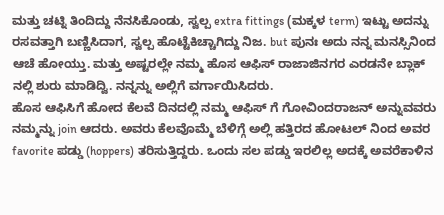ಮತ್ತು ಚಟ್ನಿ ತಿಂದಿದ್ದು ನೆನಸಿಕೊಂಡು, ಸ್ವಲ್ಪ extra fittings (ಮಕ್ಕಳ term) ಇಟ್ಟು ಅದನ್ನು ರಸವತ್ತಾಗಿ ಬಣ್ಣಿಸಿದಾಗ, ಸ್ವಲ್ಪ ಹೊಟ್ಟೆಕಿಚ್ಚಾಗಿದ್ದು ನಿಜ. but ಪುನಃ ಅದು ನನ್ನ ಮನಸ್ಸಿನಿಂದ ಆಚೆ ಹೋಯ್ತು. ಮತ್ತು ಅಷ್ಟರಲ್ಲೇ ನಮ್ಮ ಹೊಸ ಆಫಿಸ್ ರಾಜಾಜಿನಗರ ಎರಡನೇ ಬ್ಲಾಕ್ ನಲ್ಲಿ ಶುರು ಮಾಡಿದ್ವಿ. ನನ್ನನ್ನು ಅಲ್ಲಿಗೆ ವರ್ಗಾಯಿಸಿದರು.
ಹೊಸ ಆಫಿಸಿಗೆ ಹೋದ ಕೆಲವೆ ದಿನದಲ್ಲಿ ನಮ್ಮ ಆಫಿಸ್ ಗೆ ಗೋವಿಂದರಾಜನ್ ಅನ್ನುವವರು ನಮ್ಮನ್ನು join ಆದರು. ಅವರು ಕೆಲವೊಮ್ಮೆ ಬೆಳಿಗ್ಗೆ ಅಲ್ಲಿ ಹತ್ತಿರದ ಹೋಟಲ್ ನಿಂದ ಅವರ favorite ಪಡ್ಡು (hoppers) ತರಿಸುತ್ತಿದ್ದರು. ಒಂದು ಸಲ ಪಡ್ಡು ಇರಲಿಲ್ಲ ಅದಕ್ಕೆ ಅವರೆಕಾಳಿನ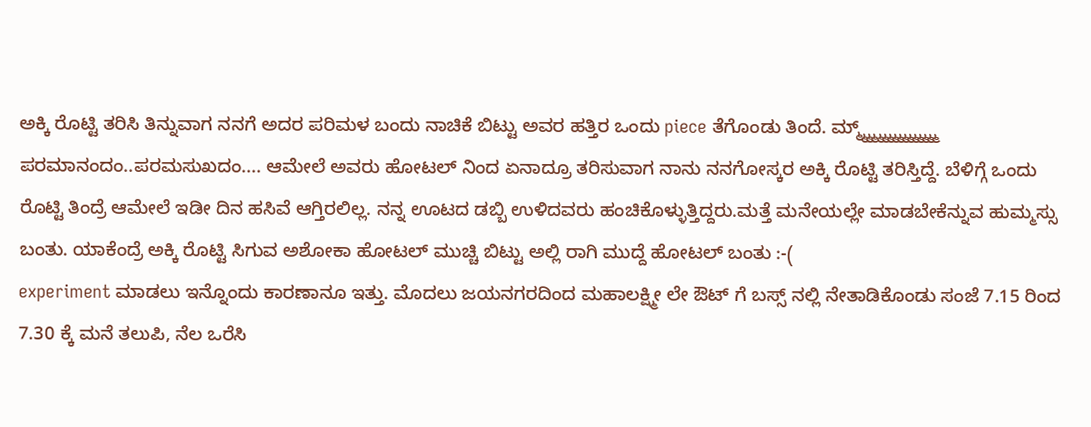ಅಕ್ಕಿ ರೊಟ್ಟಿ ತರಿಸಿ ತಿನ್ನುವಾಗ ನನಗೆ ಅದರ ಪರಿಮಳ ಬಂದು ನಾಚಿಕೆ ಬಿಟ್ಟು ಅವರ ಹತ್ತಿರ ಒಂದು piece ತೆಗೊಂಡು ತಿಂದೆ. ಮ್ಮ್ಮ್ಮ್ಮ್ಮ್ಮ್ಮ್ಮ್ಮ್ಮ್ಮ್ಮ್ಮ್ಮ್ಮ್ಮ್ ಪರಮಾನಂದಂ..ಪರಮಸುಖದಂ.... ಆಮೇಲೆ ಅವರು ಹೋಟಲ್ ನಿಂದ ಏನಾದ್ರೂ ತರಿಸುವಾಗ ನಾನು ನನಗೋಸ್ಕರ ಅಕ್ಕಿ ರೊಟ್ಟಿ ತರಿಸ್ತಿದ್ದೆ. ಬೆಳಿಗ್ಗೆ ಒಂದು ರೊಟ್ಟಿ ತಿಂದ್ರೆ ಆಮೇಲೆ ಇಡೀ ದಿನ ಹಸಿವೆ ಆಗ್ತಿರಲಿಲ್ಲ. ನನ್ನ ಊಟದ ಡಬ್ಬಿ ಉಳಿದವರು ಹಂಚಿಕೊಳ್ಳುತ್ತಿದ್ದರು.ಮತ್ತೆ ಮನೇಯಲ್ಲೇ ಮಾಡಬೇಕೆನ್ನುವ ಹುಮ್ಮಸ್ಸು ಬಂತು. ಯಾಕೆಂದ್ರೆ ಅಕ್ಕಿ ರೊಟ್ಟಿ ಸಿಗುವ ಅಶೋಕಾ ಹೋಟಲ್ ಮುಚ್ಚಿ ಬಿಟ್ಟು ಅಲ್ಲಿ ರಾಗಿ ಮುದ್ದೆ ಹೋಟಲ್ ಬಂತು :-(
experiment ಮಾಡಲು ಇನ್ನೊಂದು ಕಾರಣಾನೂ ಇತ್ತು. ಮೊದಲು ಜಯನಗರದಿಂದ ಮಹಾಲಕ್ಷ್ಮೀ ಲೇ ಔಟ್ ಗೆ ಬಸ್ಸ್ ನಲ್ಲಿ ನೇತಾಡಿಕೊಂಡು ಸಂಜೆ 7.15 ರಿಂದ 7.30 ಕ್ಕೆ ಮನೆ ತಲುಪಿ, ನೆಲ ಒರೆಸಿ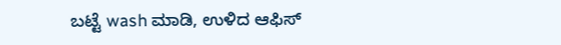ಬಟ್ಟೆ wash ಮಾಡಿ, ಉಳಿದ ಆಫಿಸ್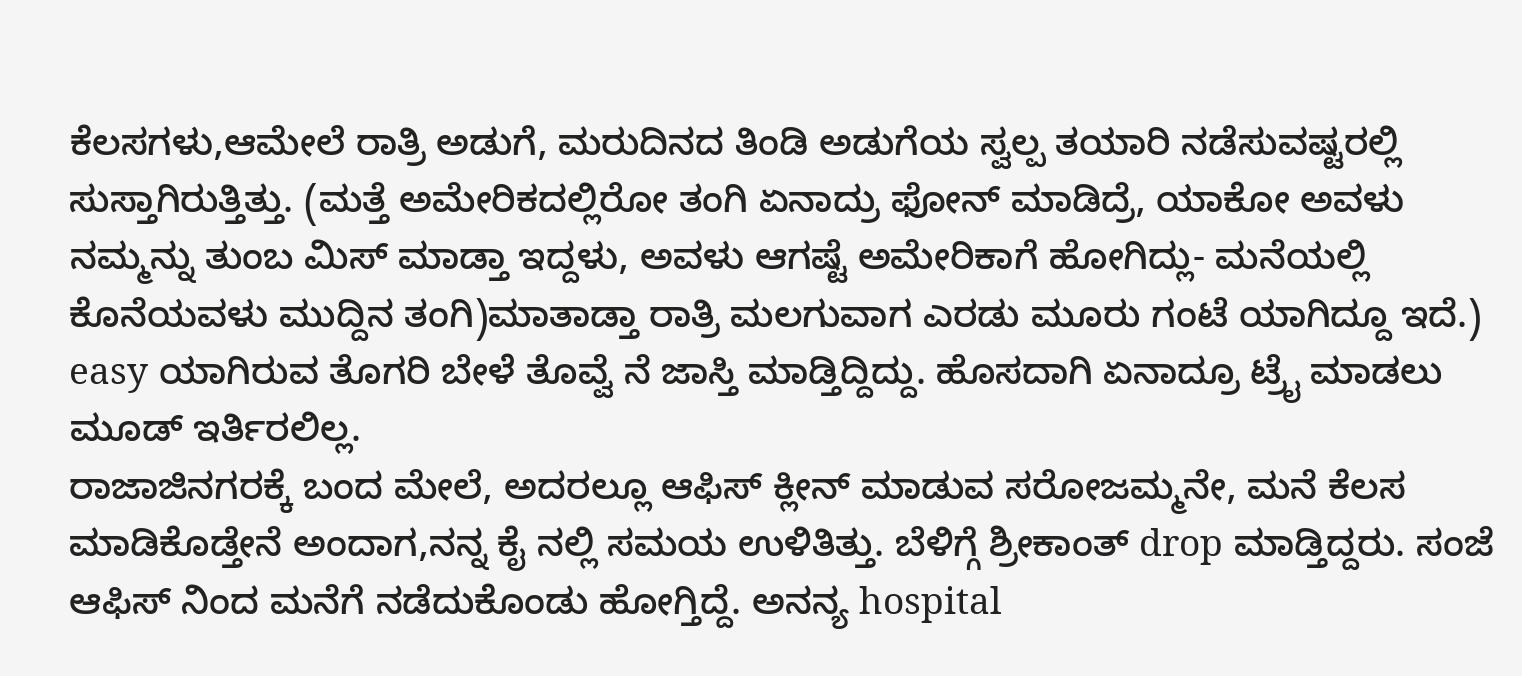ಕೆಲಸಗಳು,ಆಮೇಲೆ ರಾತ್ರಿ ಅಡುಗೆ, ಮರುದಿನದ ತಿಂಡಿ ಅಡುಗೆಯ ಸ್ವಲ್ಪ ತಯಾರಿ ನಡೆಸುವಷ್ಟರಲ್ಲಿ ಸುಸ್ತಾಗಿರುತ್ತಿತ್ತು. (ಮತ್ತೆ ಅಮೇರಿಕದಲ್ಲಿರೋ ತಂಗಿ ಏನಾದ್ರು ಫೋನ್ ಮಾಡಿದ್ರೆ, ಯಾಕೋ ಅವಳು ನಮ್ಮನ್ನು ತುಂಬ ಮಿಸ್ ಮಾಡ್ತಾ ಇದ್ದಳು, ಅವಳು ಆಗಷ್ಟೆ ಅಮೇರಿಕಾಗೆ ಹೋಗಿದ್ಲು- ಮನೆಯಲ್ಲಿ ಕೊನೆಯವಳು ಮುದ್ದಿನ ತಂಗಿ)ಮಾತಾಡ್ತಾ ರಾತ್ರಿ ಮಲಗುವಾಗ ಎರಡು ಮೂರು ಗಂಟೆ ಯಾಗಿದ್ದೂ ಇದೆ.) easy ಯಾಗಿರುವ ತೊಗರಿ ಬೇಳೆ ತೊವ್ವೆ ನೆ ಜಾಸ್ತಿ ಮಾಡ್ತಿದ್ದಿದ್ದು. ಹೊಸದಾಗಿ ಏನಾದ್ರೂ ಟ್ರೈ ಮಾಡಲು ಮೂಡ್ ಇರ್ತಿರಲಿಲ್ಲ.
ರಾಜಾಜಿನಗರಕ್ಕೆ ಬಂದ ಮೇಲೆ, ಅದರಲ್ಲೂ ಆಫಿಸ್ ಕ್ಲೀನ್ ಮಾಡುವ ಸರೋಜಮ್ಮನೇ, ಮನೆ ಕೆಲಸ ಮಾಡಿಕೊಡ್ತೇನೆ ಅಂದಾಗ,ನನ್ನ ಕೈ ನಲ್ಲಿ ಸಮಯ ಉಳಿತಿತ್ತು. ಬೆಳಿಗ್ಗೆ ಶ್ರೀಕಾಂತ್ drop ಮಾಡ್ತಿದ್ದರು. ಸಂಜೆ ಆಫಿಸ್ ನಿಂದ ಮನೆಗೆ ನಡೆದುಕೊಂಡು ಹೋಗ್ತಿದ್ದೆ. ಅನನ್ಯ hospital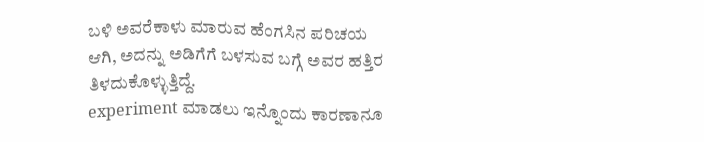ಬಳಿ ಅವರೆಕಾಳು ಮಾರುವ ಹೆಂಗಸಿನ ಪರಿಚಯ ಆಗಿ, ಅದನ್ನು ಅಡಿಗೆಗೆ ಬಳಸುವ ಬಗ್ಗೆ ಅವರ ಹತ್ತಿರ ತಿಳದುಕೊಳ್ಳುತ್ತಿದ್ದೆ.
experiment ಮಾಡಲು ಇನ್ನೊಂದು ಕಾರಣಾನೂ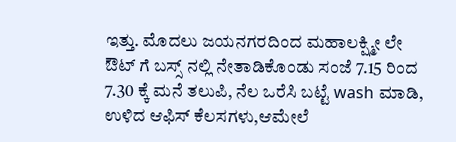ಇತ್ತು. ಮೊದಲು ಜಯನಗರದಿಂದ ಮಹಾಲಕ್ಷ್ಮೀ ಲೇ ಔಟ್ ಗೆ ಬಸ್ಸ್ ನಲ್ಲಿ ನೇತಾಡಿಕೊಂಡು ಸಂಜೆ 7.15 ರಿಂದ 7.30 ಕ್ಕೆ ಮನೆ ತಲುಪಿ, ನೆಲ ಒರೆಸಿ ಬಟ್ಟೆ wash ಮಾಡಿ, ಉಳಿದ ಆಫಿಸ್ ಕೆಲಸಗಳು,ಆಮೇಲೆ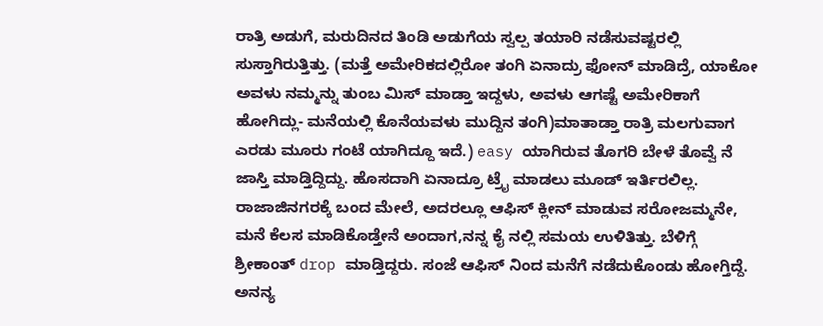ರಾತ್ರಿ ಅಡುಗೆ, ಮರುದಿನದ ತಿಂಡಿ ಅಡುಗೆಯ ಸ್ವಲ್ಪ ತಯಾರಿ ನಡೆಸುವಷ್ಟರಲ್ಲಿ ಸುಸ್ತಾಗಿರುತ್ತಿತ್ತು. (ಮತ್ತೆ ಅಮೇರಿಕದಲ್ಲಿರೋ ತಂಗಿ ಏನಾದ್ರು ಫೋನ್ ಮಾಡಿದ್ರೆ, ಯಾಕೋ ಅವಳು ನಮ್ಮನ್ನು ತುಂಬ ಮಿಸ್ ಮಾಡ್ತಾ ಇದ್ದಳು, ಅವಳು ಆಗಷ್ಟೆ ಅಮೇರಿಕಾಗೆ ಹೋಗಿದ್ಲು- ಮನೆಯಲ್ಲಿ ಕೊನೆಯವಳು ಮುದ್ದಿನ ತಂಗಿ)ಮಾತಾಡ್ತಾ ರಾತ್ರಿ ಮಲಗುವಾಗ ಎರಡು ಮೂರು ಗಂಟೆ ಯಾಗಿದ್ದೂ ಇದೆ.) easy ಯಾಗಿರುವ ತೊಗರಿ ಬೇಳೆ ತೊವ್ವೆ ನೆ ಜಾಸ್ತಿ ಮಾಡ್ತಿದ್ದಿದ್ದು. ಹೊಸದಾಗಿ ಏನಾದ್ರೂ ಟ್ರೈ ಮಾಡಲು ಮೂಡ್ ಇರ್ತಿರಲಿಲ್ಲ.
ರಾಜಾಜಿನಗರಕ್ಕೆ ಬಂದ ಮೇಲೆ, ಅದರಲ್ಲೂ ಆಫಿಸ್ ಕ್ಲೀನ್ ಮಾಡುವ ಸರೋಜಮ್ಮನೇ, ಮನೆ ಕೆಲಸ ಮಾಡಿಕೊಡ್ತೇನೆ ಅಂದಾಗ,ನನ್ನ ಕೈ ನಲ್ಲಿ ಸಮಯ ಉಳಿತಿತ್ತು. ಬೆಳಿಗ್ಗೆ ಶ್ರೀಕಾಂತ್ drop ಮಾಡ್ತಿದ್ದರು. ಸಂಜೆ ಆಫಿಸ್ ನಿಂದ ಮನೆಗೆ ನಡೆದುಕೊಂಡು ಹೋಗ್ತಿದ್ದೆ. ಅನನ್ಯ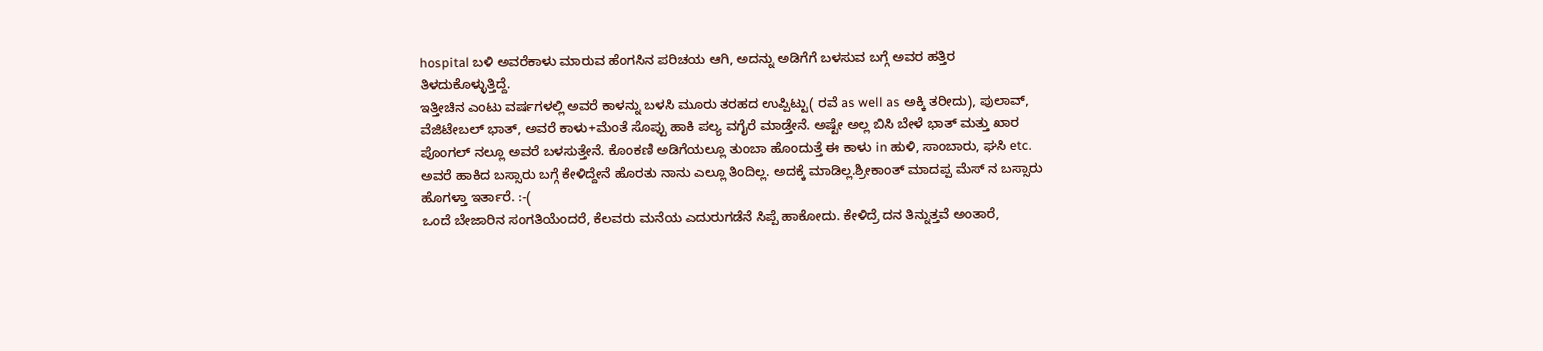hospital ಬಳಿ ಅವರೆಕಾಳು ಮಾರುವ ಹೆಂಗಸಿನ ಪರಿಚಯ ಆಗಿ, ಅದನ್ನು ಅಡಿಗೆಗೆ ಬಳಸುವ ಬಗ್ಗೆ ಅವರ ಹತ್ತಿರ ತಿಳದುಕೊಳ್ಳುತ್ತಿದ್ದೆ.
ಇತ್ತೀಚಿನ ಎಂಟು ವರ್ಷಗಳಲ್ಲಿ ಅವರೆ ಕಾಳನ್ನು ಬಳಸಿ ಮೂರು ತರಹದ ಉಪ್ಪಿಟ್ಟು( ರವೆ as well as ಅಕ್ಕಿ ತರೀದು), ಪುಲಾವ್, ವೆಜಿಟೇಬಲ್ ಭಾತ್, ಅವರೆ ಕಾಳು+ಮೆಂತೆ ಸೊಪ್ಪು ಹಾಕಿ ಪಲ್ಯ ವಗೈರೆ ಮಾಡ್ತೇನೆ. ಅಷ್ಟೇ ಅಲ್ಲ ಬಿಸಿ ಬೇಳೆ ಭಾತ್ ಮತ್ತು ಖಾರ ಪೊಂಗಲ್ ನಲ್ಲೂ ಅವರೆ ಬಳಸುತ್ತೇನೆ. ಕೊಂಕಣಿ ಅಡಿಗೆಯಲ್ಲೂ ತುಂಬಾ ಹೊಂದುತ್ತೆ ಈ ಕಾಳು in ಹುಳಿ, ಸಾಂಬಾರು, ಘಸಿ etc. ಅವರೆ ಹಾಕಿದ ಬಸ್ಸಾರು ಬಗ್ಗೆ ಕೇಳಿದ್ದೇನೆ ಹೊರತು ನಾನು ಎಲ್ಲೂ ತಿಂದಿಲ್ಲ. ಅದಕ್ಕೆ ಮಾಡಿಲ್ಲ.ಶ್ರೀಕಾಂತ್ ಮಾದಪ್ಪ ಮೆಸ್ ನ ಬಸ್ಸಾರು ಹೊಗಳ್ತಾ ಇರ್ತಾರೆ. :-(
ಒಂದೆ ಬೇಜಾರಿನ ಸಂಗತಿಯೆಂದರೆ, ಕೆಲವರು ಮನೆಯ ಎದುರುಗಡೆನೆ ಸಿಪ್ಪೆ ಹಾಕೋದು. ಕೇಳಿದ್ರೆ ದನ ತಿನ್ನುತ್ತವೆ ಅಂತಾರೆ,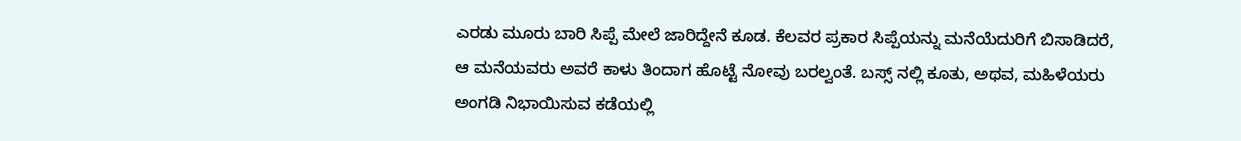ಎರಡು ಮೂರು ಬಾರಿ ಸಿಪ್ಪೆ ಮೇಲೆ ಜಾರಿದ್ದೇನೆ ಕೂಡ. ಕೆಲವರ ಪ್ರಕಾರ ಸಿಪ್ಪೆಯನ್ನು ಮನೆಯೆದುರಿಗೆ ಬಿಸಾಡಿದರೆ, ಆ ಮನೆಯವರು ಅವರೆ ಕಾಳು ತಿಂದಾಗ ಹೊಟ್ಟೆ ನೋವು ಬರಲ್ವಂತೆ. ಬಸ್ಸ್ ನಲ್ಲಿ ಕೂತು, ಅಥವ, ಮಹಿಳೆಯರು ಅಂಗಡಿ ನಿಭಾಯಿಸುವ ಕಡೆಯಲ್ಲಿ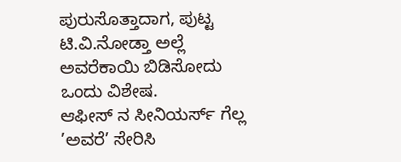ಪುರುಸೊತ್ತಾದಾಗ, ಪುಟ್ಟ ಟಿ.ವಿ.ನೋಡ್ತಾ ಅಲ್ಲೆ ಅವರೆಕಾಯಿ ಬಿಡಿಸೋದು ಒಂದು ವಿಶೇಷ.
ಆಫೀಸ್ ನ ಸೀನಿಯರ್ಸ್ ಗೆಲ್ಲ ’ಅವರೆ’ ಸೇರಿಸಿ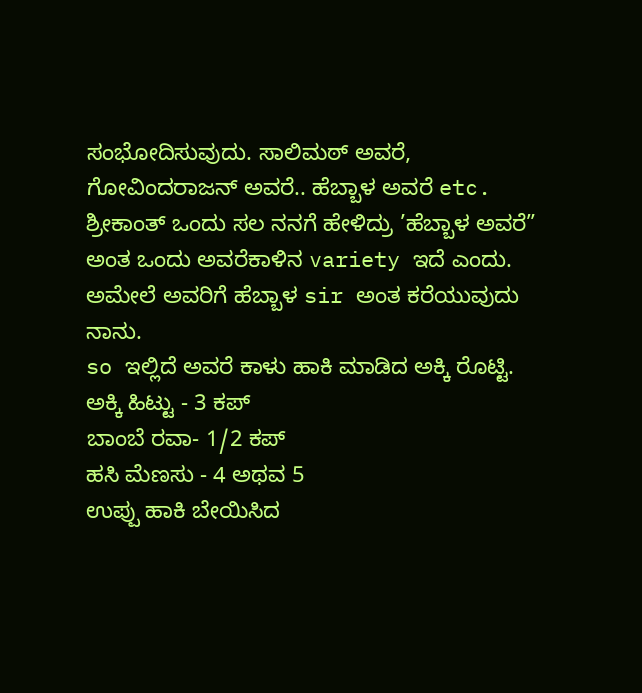ಸಂಭೋದಿಸುವುದು. ಸಾಲಿಮಠ್ ಅವರೆ, ಗೋವಿಂದರಾಜನ್ ಅವರೆ.. ಹೆಬ್ಬಾಳ ಅವರೆ etc. ಶ್ರೀಕಾಂತ್ ಒಂದು ಸಲ ನನಗೆ ಹೇಳಿದ್ರು ’ಹೆಬ್ಬಾಳ ಅವರೆ” ಅಂತ ಒಂದು ಅವರೆಕಾಳಿನ variety ಇದೆ ಎಂದು. ಅಮೇಲೆ ಅವರಿಗೆ ಹೆಬ್ಬಾಳ sir ಅಂತ ಕರೆಯುವುದು ನಾನು.
so ಇಲ್ಲಿದೆ ಅವರೆ ಕಾಳು ಹಾಕಿ ಮಾಡಿದ ಅಕ್ಕಿ ರೊಟ್ಟಿ.
ಅಕ್ಕಿ ಹಿಟ್ಟು - 3 ಕಪ್
ಬಾಂಬೆ ರವಾ- 1/2 ಕಪ್
ಹಸಿ ಮೆಣಸು - 4 ಅಥವ 5
ಉಪ್ಪು ಹಾಕಿ ಬೇಯಿಸಿದ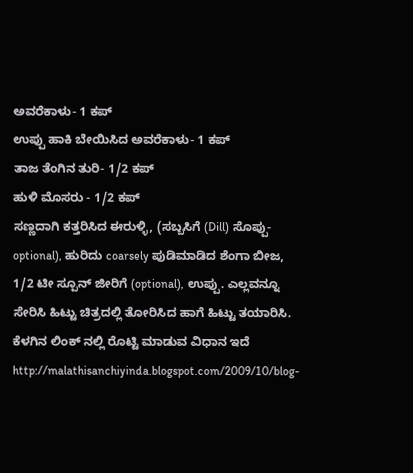ಅವರೆಕಾಳು- 1 ಕಪ್
ಉಪ್ಪು ಹಾಕಿ ಬೇಯಿಸಿದ ಅವರೆಕಾಳು- 1 ಕಪ್
ತಾಜ ತೆಂಗಿನ ತುರಿ- 1/2 ಕಪ್
ಹುಳಿ ಮೊಸರು - 1/2 ಕಪ್
ಸಣ್ಣದಾಗಿ ಕತ್ತರಿಸಿದ ಈರುಳ್ಳಿ, (ಸಬ್ಬಸಿಗೆ (Dill) ಸೊಪ್ಪು-optional), ಹುರಿದು coarsely ಪುಡಿಮಾಡಿದ ಶೆಂಗಾ ಬೀಜ, 1/2 ಟೀ ಸ್ಪೂನ್ ಜೀರಿಗೆ (optional), ಉಪ್ಪು. ಎಲ್ಲವನ್ನೂ ಸೇರಿಸಿ ಹಿಟ್ಟು ಚಿತ್ರದಲ್ಲಿ ತೋರಿಸಿದ ಹಾಗೆ ಹಿಟ್ಟು ತಯಾರಿಸಿ.
ಕೆಳಗಿನ ಲಿಂಕ್ ನಲ್ಲಿ ರೊಟ್ಟಿ ಮಾಡುವ ವಿಧಾನ ಇದೆ
http://malathisanchiyinda.blogspot.com/2009/10/blog-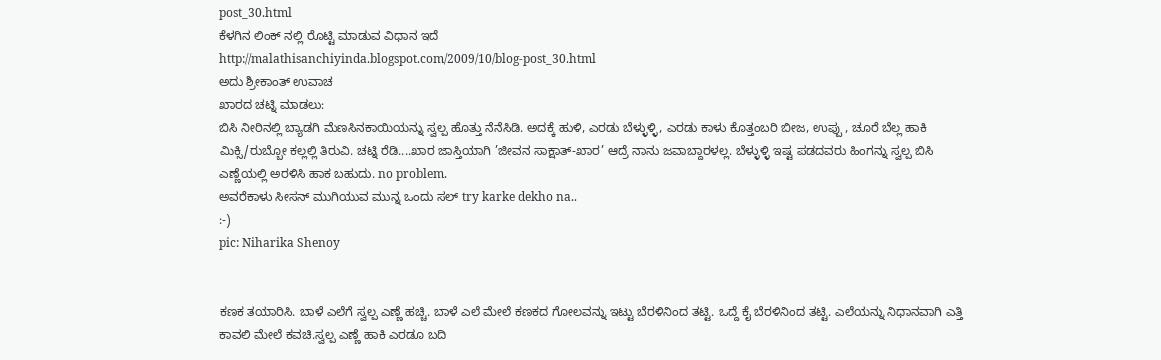post_30.html
ಕೆಳಗಿನ ಲಿಂಕ್ ನಲ್ಲಿ ರೊಟ್ಟಿ ಮಾಡುವ ವಿಧಾನ ಇದೆ
http://malathisanchiyinda.blogspot.com/2009/10/blog-post_30.html
ಅದು ಶ್ರೀಕಾಂತ್ ಉವಾಚ
ಖಾರದ ಚಟ್ನಿ ಮಾಡಲು:
ಬಿಸಿ ನೀರಿನಲ್ಲಿ ಬ್ಯಾಡಗಿ ಮೆಣಸಿನಕಾಯಿಯನ್ನು ಸ್ವಲ್ಪ ಹೊತ್ತು ನೆನೆಸಿಡಿ. ಅದಕ್ಕೆ ಹುಳಿ, ಎರಡು ಬೆಳ್ಳುಳ್ಳಿ, ಎರಡು ಕಾಳು ಕೊತ್ತಂಬರಿ ಬೀಜ, ಉಪ್ಪು , ಚೂರೆ ಬೆಲ್ಲ ಹಾಕಿ ಮಿಕ್ಸಿ/ರುಬ್ಬೋ ಕಲ್ಲಲ್ಲಿ ತಿರುವಿ. ಚಟ್ನಿ ರೆಡಿ....ಖಾರ ಜಾಸ್ತಿಯಾಗಿ ’ಜೀವನ ಸಾಕ್ಷಾತ್-ಖಾರ’ ಆದ್ರೆ ನಾನು ಜವಾಬ್ದಾರಳಲ್ಲ. ಬೆಳ್ಳುಳ್ಳಿ ಇಷ್ಟ ಪಡದವರು ಹಿಂಗನ್ನು ಸ್ವಲ್ಪ ಬಿಸಿ ಎಣ್ಣೆಯಲ್ಲಿ ಅರಳಿಸಿ ಹಾಕ ಬಹುದು. no problem.
ಅವರೆಕಾಳು ಸೀಸನ್ ಮುಗಿಯುವ ಮುನ್ನ ಒಂದು ಸಲ್ try karke dekho na..
:-)
pic: Niharika Shenoy


ಕಣಕ ತಯಾರಿಸಿ. ಬಾಳೆ ಎಲೆಗೆ ಸ್ವಲ್ಪ ಎಣ್ಣೆ ಹಚ್ಚಿ. ಬಾಳೆ ಎಲೆ ಮೇಲೆ ಕಣಕದ ಗೋಲವನ್ನು ಇಟ್ಟು ಬೆರಳಿನಿಂದ ತಟ್ಟಿ. ಒದ್ದೆ ಕೈ ಬೆರಳಿನಿಂದ ತಟ್ಟಿ. ಎಲೆಯನ್ನು ನಿಧಾನವಾಗಿ ಎತ್ತಿ ಕಾವಲಿ ಮೇಲೆ ಕವಚಿ.ಸ್ವಲ್ಪ ಎಣ್ಣೆ ಹಾಕಿ ಎರಡೂ ಬದಿ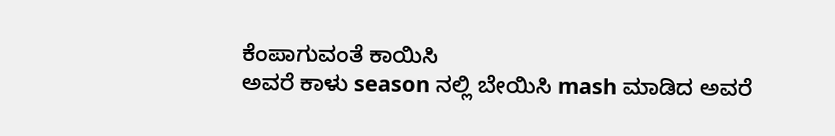ಕೆಂಪಾಗುವಂತೆ ಕಾಯಿಸಿ
ಅವರೆ ಕಾಳು season ನಲ್ಲಿ ಬೇಯಿಸಿ mash ಮಾಡಿದ ಅವರೆ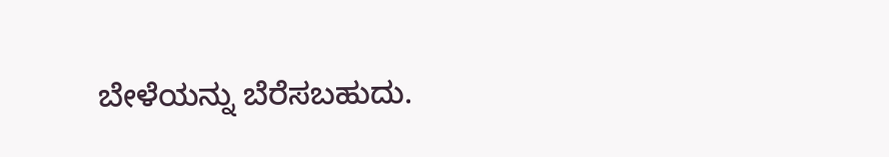ಬೇಳೆಯನ್ನು ಬೆರೆಸಬಹುದು.